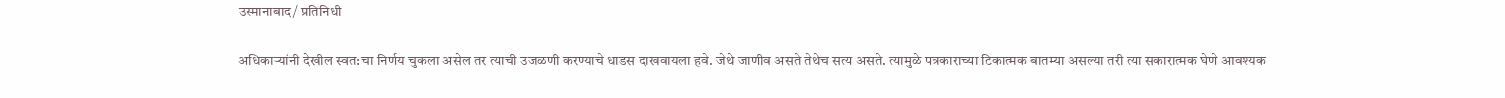उस्मानाबाद/ प्रतिनिधी

अधिकाऱ्यांनी देखील स्वत:चा निर्णय चुकला असेल तर त्याची उजळणी करण्याचे धाडस दाखवायला हवे. जेथे जाणीव असते तेथेच सत्य असते. त्यामुळे पत्रकाराच्या टिकात्मक बातम्या असल्या तरी त्या सकारात्मक घेणे आवश्यक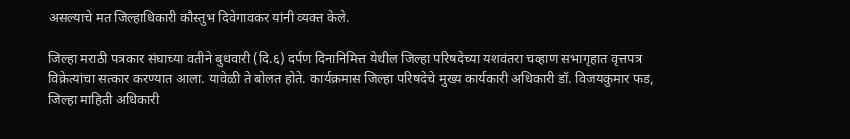असल्याचे मत जिल्हाधिकारी कौस्तुभ दिवेगावकर यांनी व्यक्त केले.

जिल्हा मराठी पत्रकार संघाच्या वतीने बुधवारी (दि.६) दर्पण दिनानिमित्त येथील जिल्हा परिषदेच्या यशवंतरा चव्हाण सभागृहात वृत्तपत्र विक्रेत्यांचा सत्कार करण्यात आला. यावेळी ते बोलत होते. कार्यक्रमास जिल्हा परिषदेचे मुख्य कार्यकारी अधिकारी डॉ. विजयकुमार फड, जिल्हा माहिती अधिकारी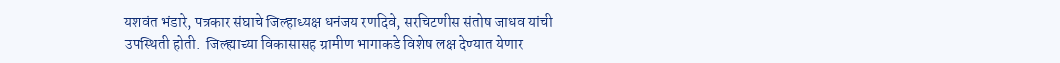यशवंत भंडारे, पत्रकार संघाचे जिल्हाध्यक्ष धनंजय रणदिवे, सरचिटणीस संतोष जाधव यांची उपस्थिती होती.  जिल्ह्याच्या विकासासह ग्रामीण भागाकडे विशेष लक्ष देण्यात येणार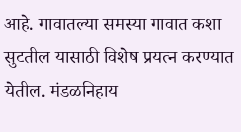आहे. गावातल्या समस्या गावात कशा सुटतील यासाठी विशेष प्रयत्न करण्यात येतील. मंडळनिहाय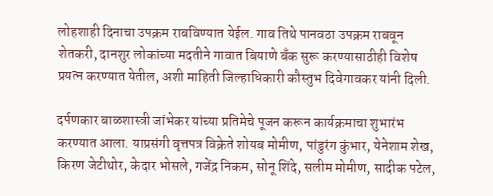लोहशाही दिनाचा उपक्रम राबविण्यात येईल. गाव तिथे पानवठा उपक्रम राबवून शेतकरी, दानशुर लोकांच्या मदतीने गावात बियाणे बॅंक सुरू करण्यासाठीही विशेष प्रयत्न करण्यात येतील, अशी माहिती जिल्हाधिकारी कौस्तुभ दिवेगावकर यांनी दिली.

दर्पणकार बाळशास्त्री जांभेकर यांच्या प्रतिमेचे पूजन करून कार्यक्रमाचा शुभारंभ करण्यात आला. याप्रसंगी वृत्तपत्र विक्रेते शोयब मोमीण, पांडुरंग कुंभार, येनेशाम शेख, किरण जेटीथोर, केदार भोसले, गजेंद्र निकम, सोनू शिंदे, सलीम मोमीण, सादीक पटेल,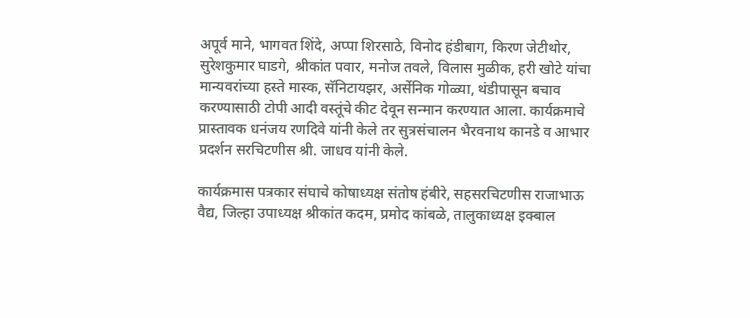अपूर्व माने, भागवत शिंदे, अप्पा शिरसाठे, विनोद हंडीबाग, किरण जेटीथोर, सुरेशकुमार घाडगे, श्रीकांत पवार, मनोज तवले, विलास मुळीक, हरी खोटे यांचा मान्यवरांच्या हस्ते मास्क, सॅनिटायझर, अर्सेनिक गोळ्या, थंडीपासून बचाव करण्यासाठी टोपी आदी वस्तूंचे कीट देवून सन्मान करण्यात आला. कार्यक्रमाचे प्रास्तावक धनंजय रणदिवे यांनी केले तर सुत्रसंचालन भैरवनाथ कानडे व आभार प्रदर्शन सरचिटणीस श्री. जाधव यांनी केले.

कार्यक्रमास पत्रकार संघाचे कोषाध्यक्ष संतोष हंबीरे, सहसरचिटणीस राजाभाऊ वैद्य, जिल्हा उपाध्यक्ष श्रीकांत कदम, प्रमोद कांबळे, तालुकाध्यक्ष इक्बाल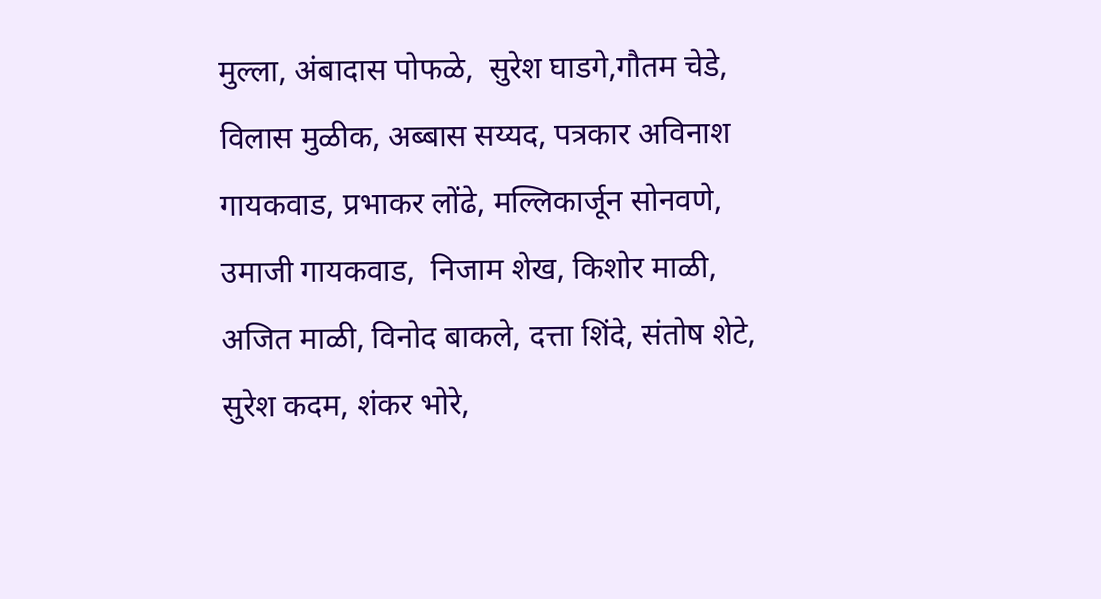मुल्ला, अंबादास पोफळे,  सुरेश घाडगे,गौतम चेडे, विलास मुळीक, अब्बास सय्यद, पत्रकार अविनाश गायकवाड, प्रभाकर लोंढे, मल्लिकार्जून सोनवणे,  उमाजी गायकवाड,  निजाम शेख, किशोर माळी, अजित माळी, विनोद बाकले, दत्ता शिंदे, संतोष शेटे, सुरेश कदम, शंकर भोरे,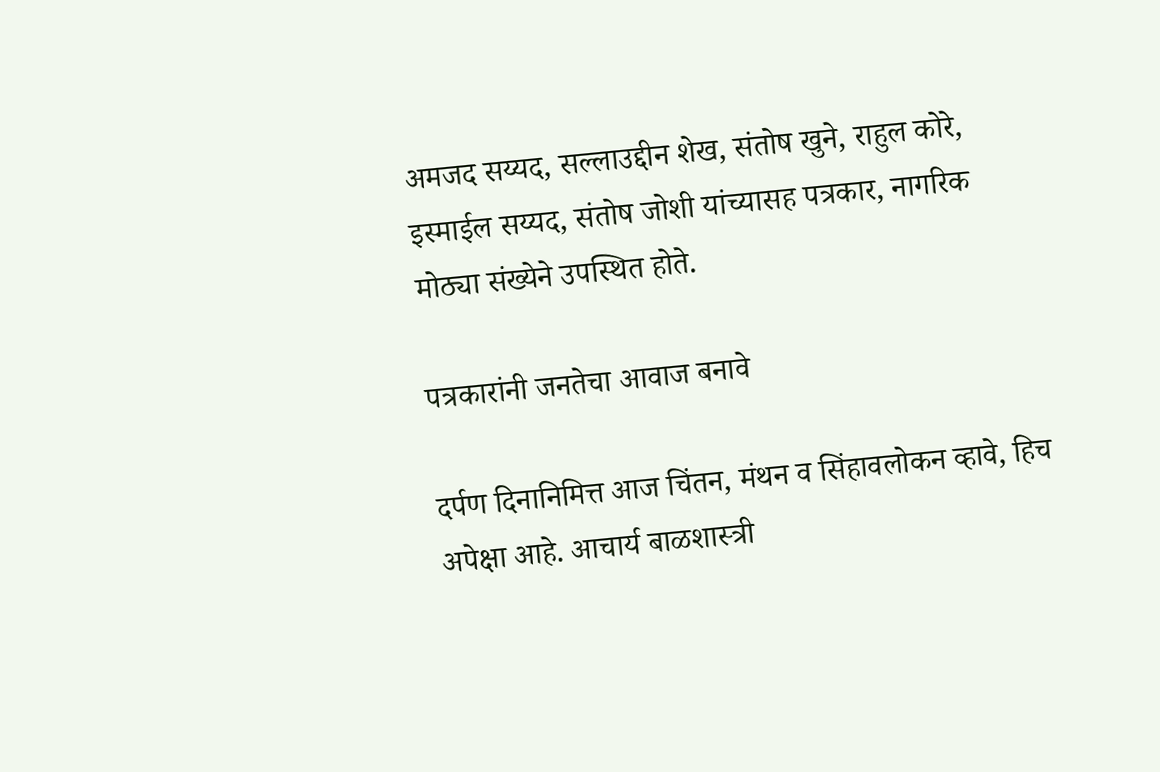अमजद सय्यद, सल्लाउद्दीन शेख, संतोष खुने, राहुल कोरे, इस्माईल सय्यद, संतोष जोशी यांच्यासह पत्रकार, नागरिक मोठ्या संख्येने उपस्थित होते.

पत्रकारांनी जनतेचा आवाज बनावे

दर्पण दिनानिमित्त आज चिंतन, मंथन व सिंहावलोकन व्हावे, हिच अपेक्षा आहे. आचार्य बाळशास्त्री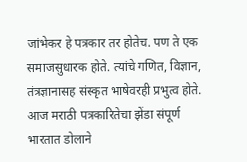जांभेकर हे पत्रकार तर होतेच. पण ते एक समाजसुधारक होते. त्यांचे गणित, विज्ञान, तंत्रज्ञानासह संस्कृत भाषेवरही प्रभुत्व होते. आज मराठी पत्रकारितेचा झेंडा संपूर्ण भारतात डोलाने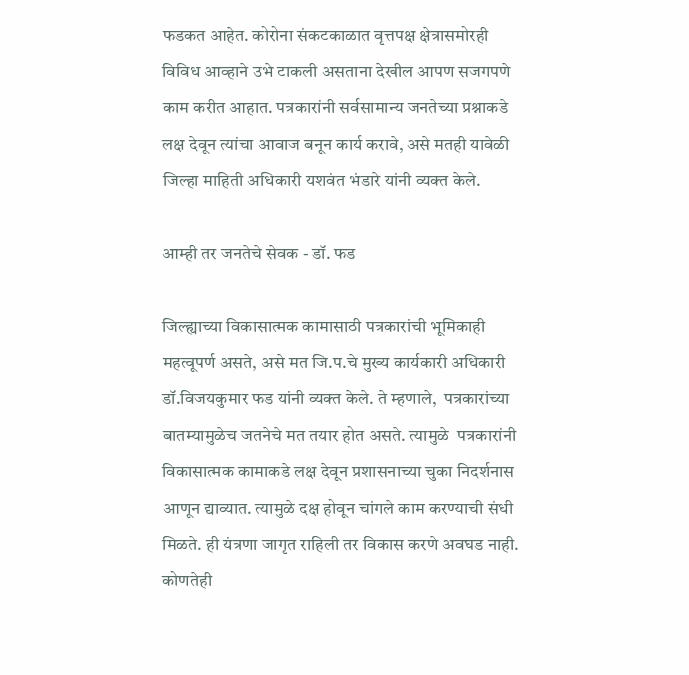फडकत आहेत. कोरोना संकटकाळात वृत्तपक्ष क्षेत्रासमोरही विविध आव्हाने उभे टाकली असताना देखील आपण सजगपणे काम करीत आहात. पत्रकारांनी सर्वसामान्य जनतेच्या प्रश्नाकडे लक्ष देवून त्यांचा आवाज बनून कार्य करावे, असे मतही यावेळी जिल्हा माहिती अधिकारी यशवंत भंडारे यांनी व्यक्त केले.

आम्ही तर जनतेचे सेवक - डॉ. फड

जिल्ह्याच्या विकासात्मक कामासाठी पत्रकारांची भूमिकाही महत्वूपर्ण असते, असे मत जि.प.चे मुख्य कार्यकारी अधिकारी डॉ.विजयकुमार फड यांनी व्यक्त केले. ते म्हणाले,  पत्रकारांच्या बातम्यामुळेच जतनेचे मत तयार होत असते. त्यामुळे  पत्रकारांनी विकासात्मक कामाकडे लक्ष देवून प्रशासनाच्या चुका निदर्शनास आणून द्याव्यात. त्यामुळे दक्ष होवून चांगले काम करण्याची संधी मिळते. ही यंत्रणा जागृत राहिली तर विकास करणे अवघड नाही. कोणतेही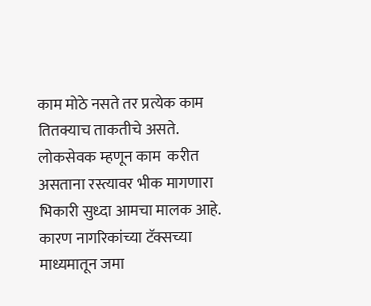काम मोठे नसते तर प्रत्येक काम तितक्याच ताकतीचे असते. लोकसेवक म्हणून काम  करीत असताना रस्त्यावर भीक मागणारा भिकारी सुध्दा आमचा मालक आहे. कारण नागरिकांच्या टॅक्सच्या माध्यमातून जमा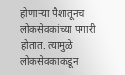होणाऱ्या पैशातूनच लोकसेवकांच्या पगारी होतात. त्यामुळे लोकसेवकाकडून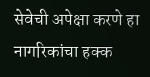सेवेची अपेक्षा करणे हा नागरिकांचा हक्क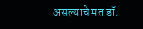असल्याचे मत डॉ.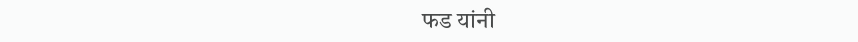फड यांनी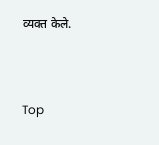व्यक्त केले.


Top